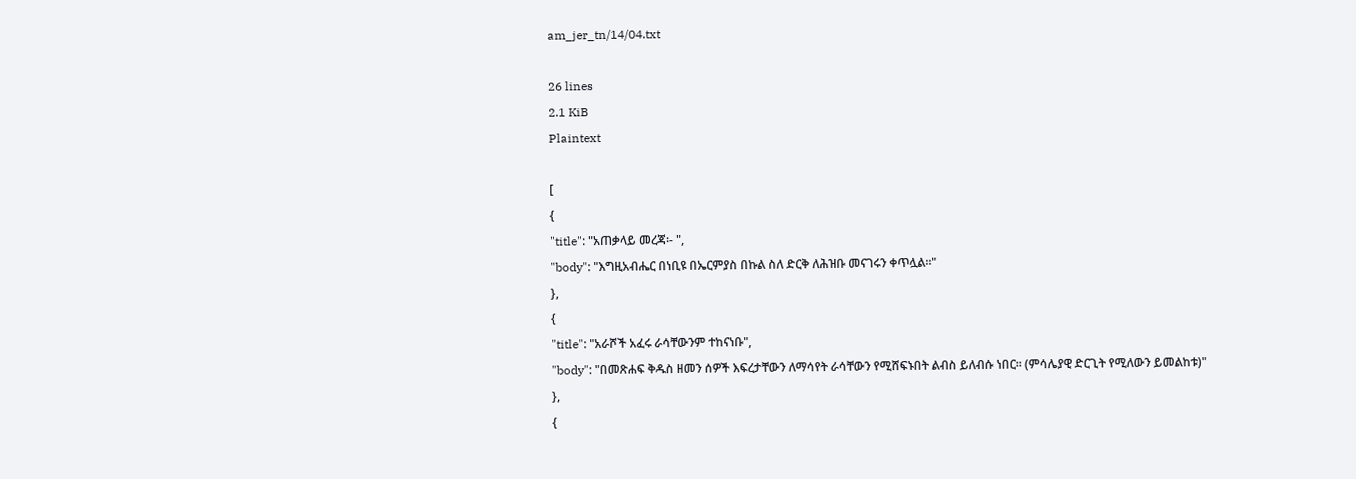am_jer_tn/14/04.txt

26 lines
2.1 KiB
Plaintext

[
{
"title": "አጠቃላይ መረጃ፡- ",
"body": "እግዚአብሔር በነቢዩ በኤርምያስ በኩል ስለ ድርቅ ለሕዝቡ መናገሩን ቀጥሏል፡፡"
},
{
"title": "አራሾች አፈሩ ራሳቸውንም ተከናነቡ",
"body": "በመጽሐፍ ቅዱስ ዘመን ሰዎች እፍረታቸውን ለማሳየት ራሳቸውን የሚሸፍኑበት ልብስ ይለብሱ ነበር፡፡ (ምሳሌያዊ ድርጊት የሚለውን ይመልከቱ)"
},
{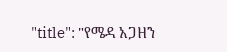"title": "የሜዳ አጋዘን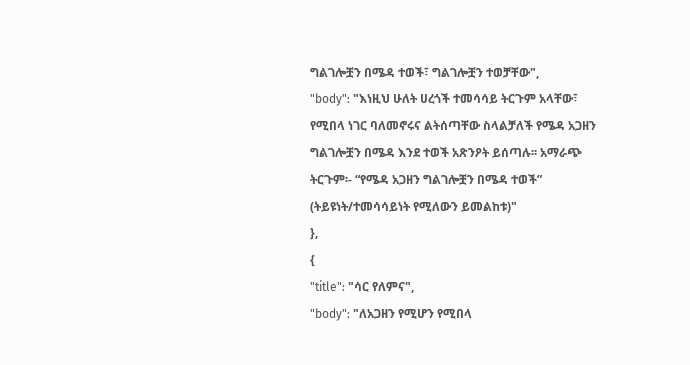ግልገሎቿን በሜዳ ተወች፣ ግልገሎቿን ተወቻቸው",
"body": "እነዚህ ሁለት ሀረጎች ተመሳሳይ ትርጉም አላቸው፣ የሚበላ ነገር ባለመኖሩና ልትሰጣቸው ስላልቻለች የሜዳ አጋዘን ግልገሎቿን በሜዳ እንደ ተወች አጽንዖት ይሰጣሉ፡፡ አማራጭ ትርጉም፡- “የሜዳ አጋዘን ግልገሎቿን በሜዳ ተወች” (ትይዩነት/ተመሳሳይነት የሚለውን ይመልከቱ)"
},
{
"title": "ሳር የለምና",
"body": "ለአጋዘን የሚሆን የሚበላ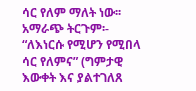ሳር የለም ማለት ነው፡፡ አማራጭ ትርጉም፡- “ለእነርሱ የሚሆን የሚበላ ሳር የለምና” (ግምታዊ እውቀት እና ያልተገለጸ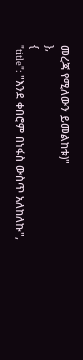መረጃ የሚለውን ይመልከቱ)"
},
{
"title": "እንደ ቀበሮም በነፋስ ውስጥ አለከለኩ",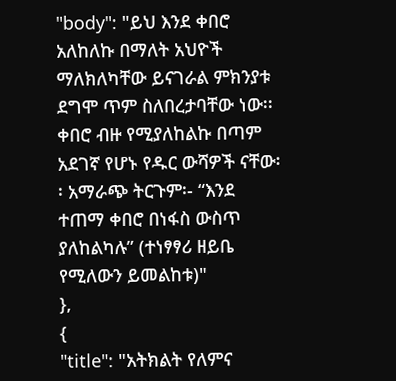"body": "ይህ እንደ ቀበሮ አለከለኩ በማለት አህዮች ማለክለካቸው ይናገራል ምክንያቱ ደግሞ ጥም ስለበረታባቸው ነው፡፡ ቀበሮ ብዙ የሚያለከልኩ በጣም አደገኛ የሆኑ የዱር ውሻዎች ናቸው፡፡ አማራጭ ትርጉም፡- “እንደ ተጠማ ቀበሮ በነፋስ ውስጥ ያለከልካሉ” (ተነፃፃሪ ዘይቤ የሚለውን ይመልከቱ)"
},
{
"title": "አትክልት የለምና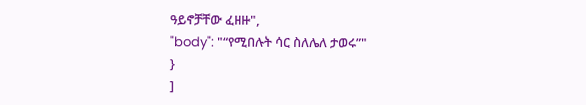ዓይኖቻቸው ፈዘዙ",
"body": "“የሚበሉት ሳር ስለሌለ ታወሩ”"
}
]